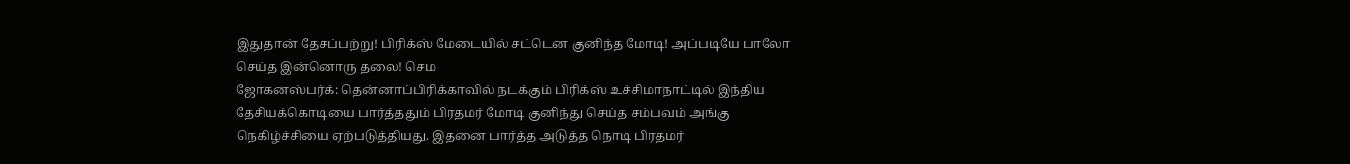இதுதான் தேசப்பற்று! பிரிக்ஸ் மேடையில் சட்டென குனிந்த மோடி! அப்படியே பாலோ செய்த இன்னொரு தலை! செம
ஜோகனஸ்பர்க்: தென்னாப்பிரிக்காவில் நடக்கும் பிரிக்ஸ் உச்சிமாநாட்டில் இந்திய தேசியக்கொடியை பார்த்ததும் பிரதமர் மோடி குனிந்து செய்த சம்பவம் அங்கு நெகிழ்ச்சியை ஏற்படுத்தியது. இதனை பார்த்த அடுத்த நொடி பிரதமர்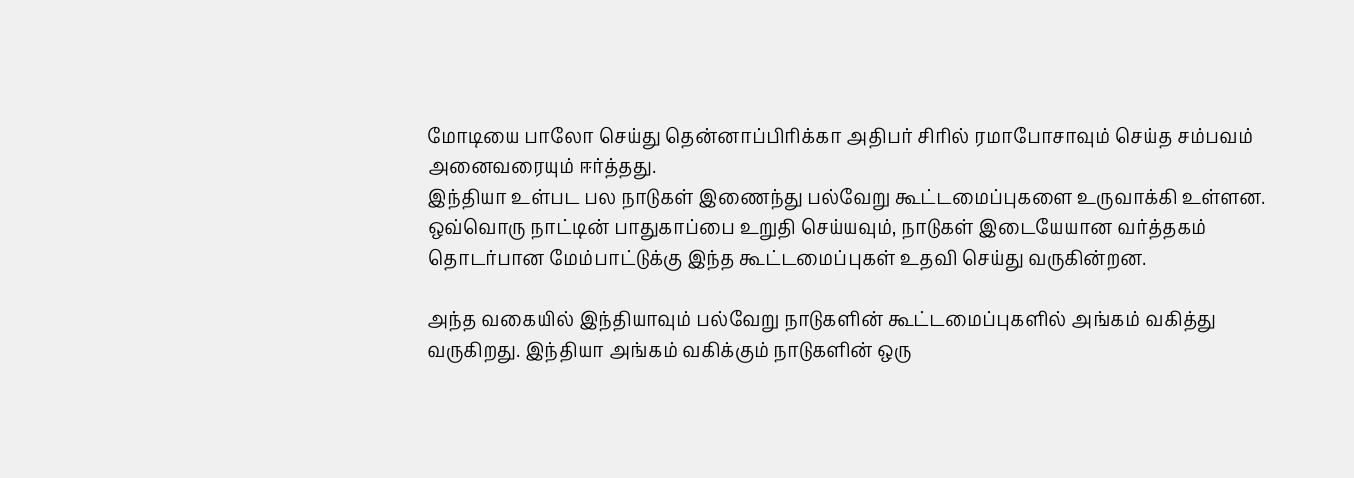மோடியை பாலோ செய்து தென்னாப்பிரிக்கா அதிபர் சிரில் ரமாபோசாவும் செய்த சம்பவம் அனைவரையும் ஈர்த்தது.
இந்தியா உள்பட பல நாடுகள் இணைந்து பல்வேறு கூட்டமைப்புகளை உருவாக்கி உள்ளன. ஒவ்வொரு நாட்டின் பாதுகாப்பை உறுதி செய்யவும், நாடுகள் இடையேயான வர்த்தகம் தொடர்பான மேம்பாட்டுக்கு இந்த கூட்டமைப்புகள் உதவி செய்து வருகின்றன.

அந்த வகையில் இந்தியாவும் பல்வேறு நாடுகளின் கூட்டமைப்புகளில் அங்கம் வகித்து வருகிறது. இந்தியா அங்கம் வகிக்கும் நாடுகளின் ஒரு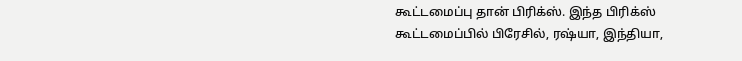கூட்டமைப்பு தான் பிரிக்ஸ். இந்த பிரிக்ஸ் கூட்டமைப்பில் பிரேசில், ரஷ்யா, இந்தியா,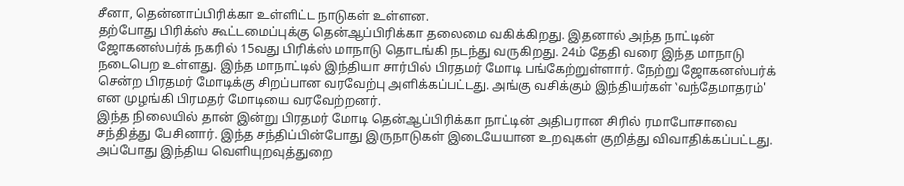சீனா, தென்னாப்பிரிக்கா உள்ளிட்ட நாடுகள் உள்ளன.
தற்போது பிரிக்ஸ் கூட்டமைப்புக்கு தென்ஆப்பிரிக்கா தலைமை வகிக்கிறது. இதனால் அந்த நாட்டின் ஜோகனஸ்பர்க் நகரில் 15வது பிரிக்ஸ் மாநாடு தொடங்கி நடந்து வருகிறது. 24ம் தேதி வரை இந்த மாநாடு நடைபெற உள்ளது. இந்த மாநாட்டில் இந்தியா சார்பில் பிரதமர் மோடி பங்கேற்றுள்ளார். நேற்று ஜோகனஸ்பர்க் சென்ற பிரதமர் மோடிக்கு சிறப்பான வரவேற்பு அளிக்கப்பட்டது. அங்கு வசிக்கும் இந்தியர்கள் ‛வந்தேமாதரம்' என முழங்கி பிரமதர் மோடியை வரவேற்றனர்.
இந்த நிலையில் தான் இன்று பிரதமர் மோடி தென்ஆப்பிரிக்கா நாட்டின் அதிபரான சிரில் ரமாபோசாவை சந்தித்து பேசினார். இந்த சந்திப்பின்போது இருநாடுகள் இடையேயான உறவுகள் குறித்து விவாதிக்கப்பட்டது. அப்போது இந்திய வெளியுறவுத்துறை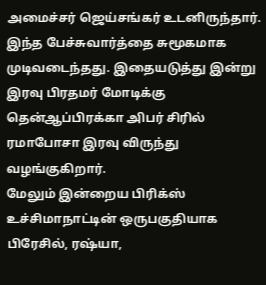அமைச்சர் ஜெய்சங்கர் உடனிருந்தார். இந்த பேச்சுவார்த்தை சுமூகமாக முடிவடைந்தது. இதையடுத்து இன்று இரவு பிரதமர் மோடிக்கு தென்ஆப்பிரக்கா அிபர் சிரில் ரமாபோசா இரவு விருந்து வழங்குகிறார்.
மேலும் இன்றைய பிரிக்ஸ் உச்சிமாநாட்டின் ஒருபகுதியாக பிரேசில், ரஷ்யா,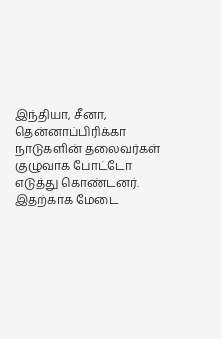இந்தியா, சீனா, தென்னாப்பிரிக்கா நாடுகளின் தலைவர்கள் குழுவாக போட்டோ எடுத்து கொண்டனர். இதற்காக மேடை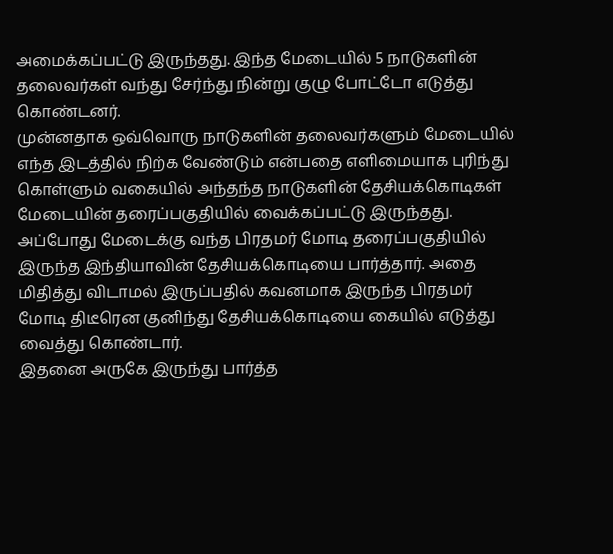அமைக்கப்பட்டு இருந்தது. இந்த மேடையில் 5 நாடுகளின் தலைவர்கள் வந்து சேர்ந்து நின்று குழு போட்டோ எடுத்து கொண்டனர்.
முன்னதாக ஒவ்வொரு நாடுகளின் தலைவர்களும் மேடையில் எந்த இடத்தில் நிற்க வேண்டும் என்பதை எளிமையாக புரிந்து கொள்ளும் வகையில் அந்தந்த நாடுகளின் தேசியக்கொடிகள் மேடையின் தரைப்பகுதியில் வைக்கப்பட்டு இருந்தது. அப்போது மேடைக்கு வந்த பிரதமர் மோடி தரைப்பகுதியில் இருந்த இந்தியாவின் தேசியக்கொடியை பார்த்தார். அதை மிதித்து விடாமல் இருப்பதில் கவனமாக இருந்த பிரதமர் மோடி திடீரென குனிந்து தேசியக்கொடியை கையில் எடுத்து வைத்து கொண்டார்.
இதனை அருகே இருந்து பார்த்த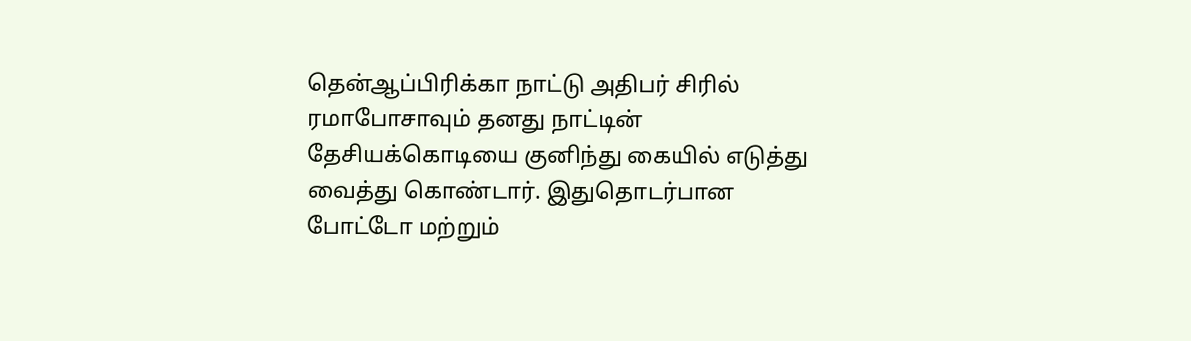தென்ஆப்பிரிக்கா நாட்டு அதிபர் சிரில் ரமாபோசாவும் தனது நாட்டின் தேசியக்கொடியை குனிந்து கையில் எடுத்து வைத்து கொண்டார். இதுதொடர்பான போட்டோ மற்றும்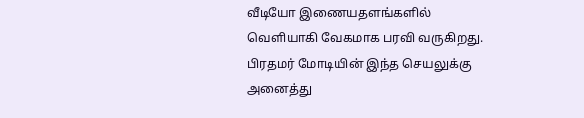வீடியோ இணையதளங்களில் வெளியாகி வேகமாக பரவி வருகிறது. பிரதமர் மோடியின் இந்த செயலுக்கு அனைத்து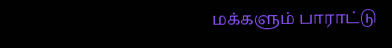மக்களும் பாராட்டு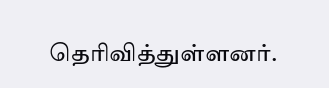தெரிவித்துள்ளனர்.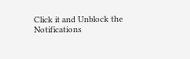Click it and Unblock the Notifications